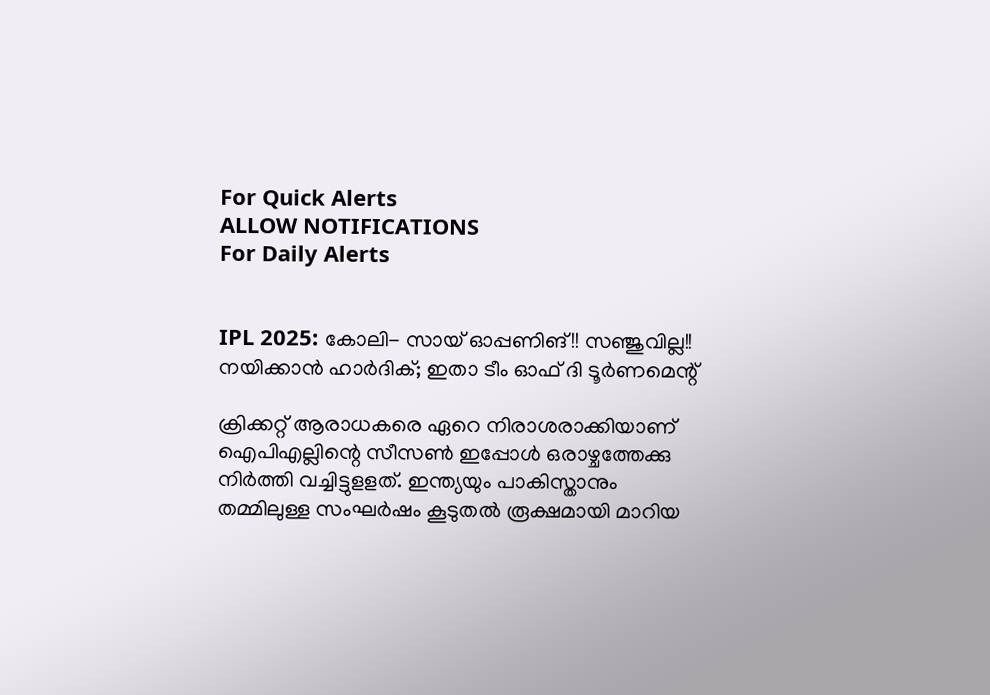For Quick Alerts
ALLOW NOTIFICATIONS
For Daily Alerts


IPL 2025: കോലി- സായ് ഓപ്പണിങ്!! സഞ്ജുവില്ല!! നയിക്കാന്‍ ഹാര്‍ദിക്; ഇതാ ടീം ഓഫ് ദി ടൂര്‍ണമെന്റ്

ക്രിക്കറ്റ് ആരാധകരെ ഏറെ നിരാശരാക്കിയാണ് ഐപിഎല്ലിന്റെ സീസണ്‍ ഇപ്പോള്‍ ഒരാഴ്ചത്തേക്കു നിര്‍ത്തി വച്ചിട്ടുളളത്. ഇന്ത്യയും പാകിസ്താനും തമ്മിലുള്ള സംഘര്‍ഷം കൂടുതല്‍ രൂക്ഷമായി മാറിയ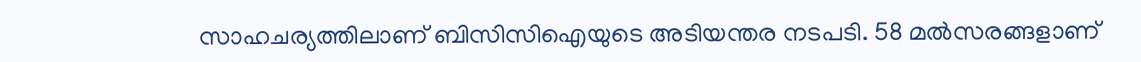സാഹചര്യത്തിലാണ് ബിസിസിഐയുടെ അടിയന്തര നടപടി. 58 മല്‍സരങ്ങളാണ്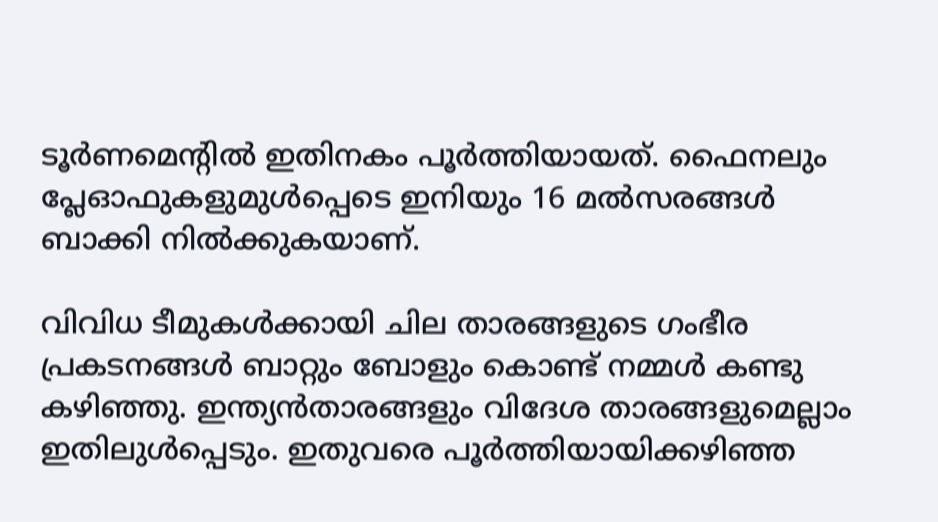ടൂര്‍ണമെന്റില്‍ ഇതിനകം പൂര്‍ത്തിയായത്. ഫൈനലും പ്ലേഓഫുകളുമുള്‍പ്പെടെ ഇനിയും 16 മല്‍സരങ്ങള്‍ ബാക്കി നില്‍ക്കുകയാണ്.

വിവിധ ടീമുകള്‍ക്കായി ചില താരങ്ങളുടെ ഗംഭീര പ്രകടനങ്ങള്‍ ബാറ്റും ബോളും കൊണ്ട് നമ്മള്‍ കണ്ടു കഴിഞ്ഞു. ഇന്ത്യന്‍താരങ്ങളും വിദേശ താരങ്ങളുമെല്ലാം ഇതിലുള്‍പ്പെടും. ഇതുവരെ പൂര്‍ത്തിയായിക്കഴിഞ്ഞ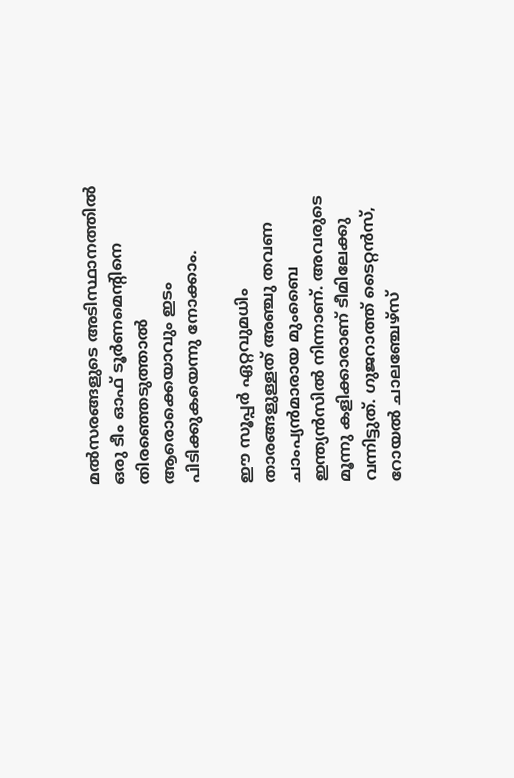മല്‍സരങ്ങളുടെ അടിസ്ഥാനത്തില്‍ ഒരു ടീം ഓഫ് ടൂര്‍ണമെന്റിനെ തിരഞ്ഞെടുത്താല്‍ ആരൊക്കെയാവും ഇടം പിടിക്കുകയെന്നു നോക്കാം.

ഈ സൂപ്പര്‍ ഏറ്റവുമധിം താരങ്ങളുള്ളത് അഞ്ചു തവണ ചാംപ്യന്‍മാരായ മുംബൈ ഇന്ത്യന്‍സില്‍ നിന്നാണ്. അവരുടെ മൂന്നു കളിക്കാരാണ് ടീമിലേക്കു വന്നിട്ടുത്. ഗുജറാത്ത് ടൈറ്റന്‍സ്, റോയല്‍ ചാലഞ്ചേഴ്‌സ്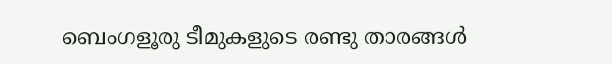ബെംഗളൂരു ടീമുകളുടെ രണ്ടു താരങ്ങള്‍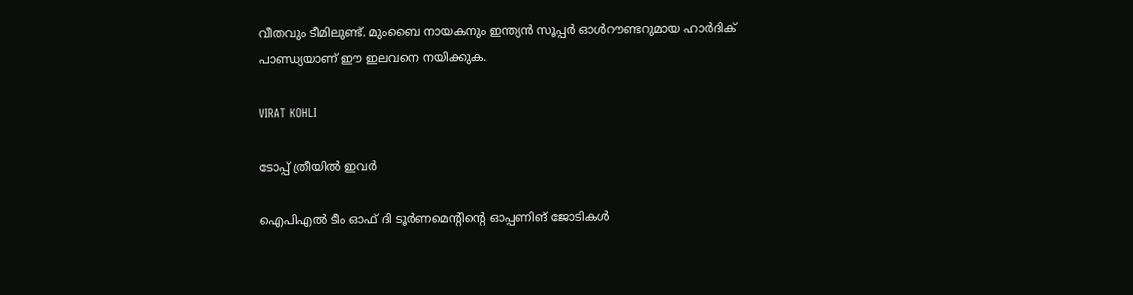വീതവും ടീമിലുണ്ട്. മുംബൈ നായകനും ഇന്ത്യന്‍ സൂപ്പര്‍ ഓള്‍റൗണ്ടറുമായ ഹാര്‍ദിക് പാണ്ഡ്യയാണ് ഈ ഇലവനെ നയിക്കുക.

VIRAT KOHLI

ടോപ്പ് ത്രീയില്‍ ഇവര്‍

ഐപിഎല്‍ ടീം ഓഫ് ദി ടൂര്‍ണമെന്റിന്റെ ഓപ്പണിങ് ജോടികള്‍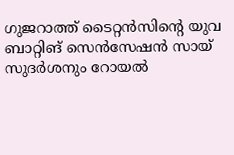ഗുജറാത്ത് ടൈറ്റന്‍സിന്റെ യുവ ബാറ്റിങ് സെന്‍സേഷന്‍ സായ് സുദര്‍ശനും റോയല്‍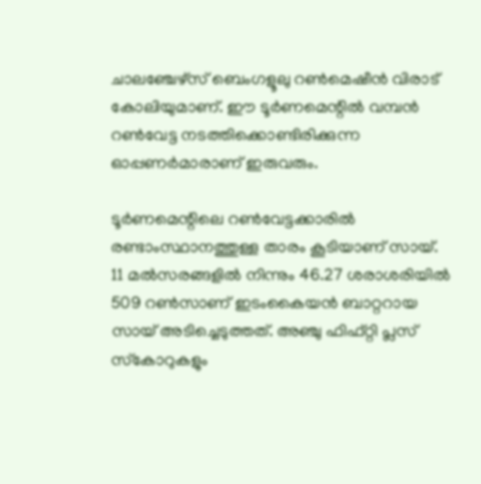ചാലഞ്ചേഴ്‌സ് ബെംഗളൂലു റണ്‍മെഷീന്‍ വിരാട് കോലിയുമാണ്. ഈ ടൂര്‍ണമെന്റില്‍ വമ്പന്‍ റണ്‍വേട്ട നടത്തിക്കൊണ്ടിരിക്കുന്ന ഓപ്പണര്‍മാരാണ് ഇരുവരും.

ടൂര്‍ണമെന്റിലെ റണ്‍വേട്ടക്കാരില്‍ രണ്ടാംസ്ഥാനത്തുള്ള താരം കൂടിയാണ് സായ്. 11 മല്‍സരങ്ങളില്‍ നിന്നും 46.27 ശരാശരിയില്‍ 509 റണ്‍സാണ് ഇടംകൈയന്‍ ബാറ്ററായ സായ് അടിച്ചെടുത്തത്. അഞ്ചു ഫിഫ്റ്റി പ്ലസ് സ്‌കോറുകളും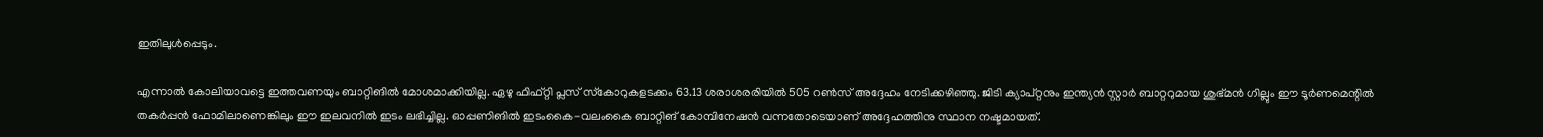ഇതിലുള്‍പ്പെടും.

എന്നാല്‍ കോലിയാവട്ടെ ഇത്തവണയും ബാറ്റിങില്‍ മോശമാക്കിയില്ല. ഏഴു ഫിഫ്റ്റി പ്ലസ് സ്‌കോറുകളടക്കം 63.13 ശരാശരരിയില്‍ 505 റണ്‍സ് അദ്ദേഹം നേടിക്കഴിഞ്ഞു. ജിടി ക്യാപ്റ്റനും ഇന്ത്യന്‍ സ്റ്റാര്‍ ബാറ്ററുമായ ശുഭ്മന്‍ ഗില്ലും ഈ ടൂര്‍ണമെന്റില്‍ തകര്‍പ്പന്‍ ഫോമിലാണെങ്കിലും ഈ ഇലവനില്‍ ഇടം ലഭിച്ചില്ല. ഓപ്പണിങില്‍ ഇടംകൈ-വലംകൈ ബാറ്റിങ് കോമ്പിനേഷന്‍ വന്നതോടെയാണ് അദ്ദേഹത്തിനു സ്ഥാന നഷ്ടമായത്.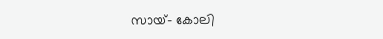സായ്- കോലി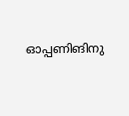ഓപ്പണിങിനു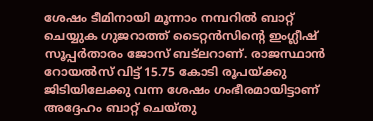ശേഷം ടീമിനായി മൂന്നാം നമ്പറില്‍ ബാറ്റ് ചെയ്യുക ഗുജറാത്ത് ടൈറ്റന്‍സിന്റെ ഇംഗ്ലീഷ് സൂപ്പര്‍താരം ജോസ് ബട്‌ലറാണ്. രാജസ്ഥാന്‍ റോയല്‍സ് വിട്ട് 15.75 കോടി രൂപയ്ക്കു ജിടിയിലേക്കു വന്ന ശേഷം ഗംഭീരമായിട്ടാണ് അദ്ദേഹം ബാറ്റ് ചെയ്തു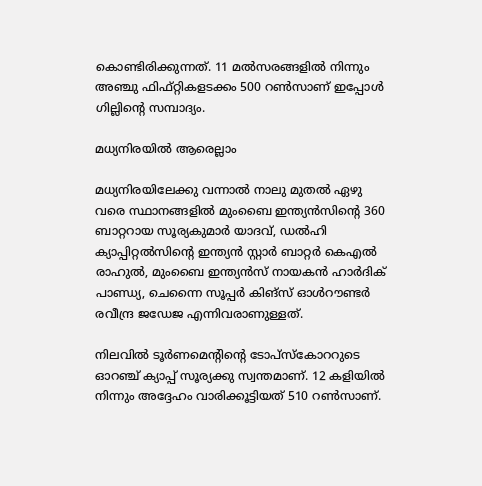കൊണ്ടിരിക്കുന്നത്. 11 മല്‍സരങ്ങളില്‍ നിന്നും അഞ്ചു ഫിഫ്റ്റികളടക്കം 500 റണ്‍സാണ് ഇപ്പോള്‍ ഗില്ലിന്റെ സമ്പാദ്യം.

മധ്യനിരയില്‍ ആരെല്ലാം

മധ്യനിരയിലേക്കു വന്നാല്‍ നാലു മുതല്‍ ഏഴു വരെ സ്ഥാനങ്ങളില്‍ മുംബൈ ഇന്ത്യന്‍സിന്റെ 360 ബാറ്ററായ സൂര്യകുമാര്‍ യാദവ്, ഡല്‍ഹി ക്യാപ്പിറ്റല്‍സിന്റെ ഇന്ത്യന്‍ സ്റ്റാര്‍ ബാറ്റര്‍ കെഎല്‍ രാഹുല്‍, മുംബൈ ഇന്ത്യന്‍സ് നായകന്‍ ഹാര്‍ദിക് പാണ്ഡ്യ, ചെന്നൈ സൂപ്പര്‍ കിങ്‌സ് ഓള്‍റൗണ്ടര്‍ രവീന്ദ്ര ജഡേജ എന്നിവരാണുള്ളത്.

നിലവില്‍ ടൂര്‍ണമെന്റിന്റെ ടോപ്‌സ്‌കോററുടെ ഓറഞ്ച് ക്യാപ്പ് സൂര്യക്കു സ്വന്തമാണ്. 12 കളിയില്‍ നിന്നും അദ്ദേഹം വാരിക്കൂട്ടിയത് 510 റണ്‍സാണ്.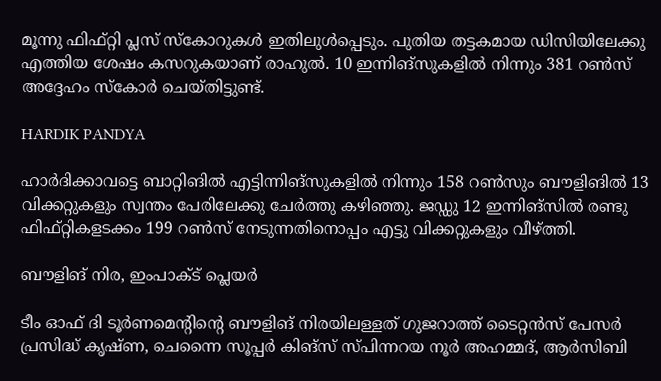മൂന്നു ഫിഫ്റ്റി പ്ലസ് സ്‌കോറുകള്‍ ഇതിലുള്‍പ്പെടും. പുതിയ തട്ടകമായ ഡിസിയിലേക്കു എത്തിയ ശേഷം കസറുകയാണ് രാഹുല്‍. 10 ഇന്നിങ്‌സുകളില്‍ നിന്നും 381 റണ്‍സ് അദ്ദേഹം സ്‌കോര്‍ ചെയ്തിട്ടുണ്ട്.

HARDIK PANDYA

ഹാര്‍ദിക്കാവട്ടെ ബാറ്റിങില്‍ എട്ടിന്നിങ്‌സുകളില്‍ നിന്നും 158 റണ്‍സും ബൗളിങില്‍ 13 വിക്കറ്റുകളും സ്വന്തം പേരിലേക്കു ചേര്‍ത്തു കഴിഞ്ഞു. ജഡ്ഡു 12 ഇന്നിങ്‌സില്‍ രണ്ടു ഫിഫ്റ്റികളടക്കം 199 റണ്‍സ് നേടുന്നതിനൊപ്പം എട്ടു വിക്കറ്റുകളും വീഴ്ത്തി.

ബൗളിങ് നിര, ഇംപാക്ട് പ്ലെയര്‍

ടീം ഓഫ് ദി ടൂര്‍ണമെന്റിന്റെ ബൗളിങ് നിരയിലള്ളത് ഗുജറാത്ത് ടൈറ്റന്‍സ് പേസര്‍ പ്രസിദ്ധ് കൃഷ്ണ, ചെന്നൈ സൂപ്പര്‍ കിങ്‌സ് സ്പിന്നറയ നൂര്‍ അഹമ്മദ്, ആര്‍സിബി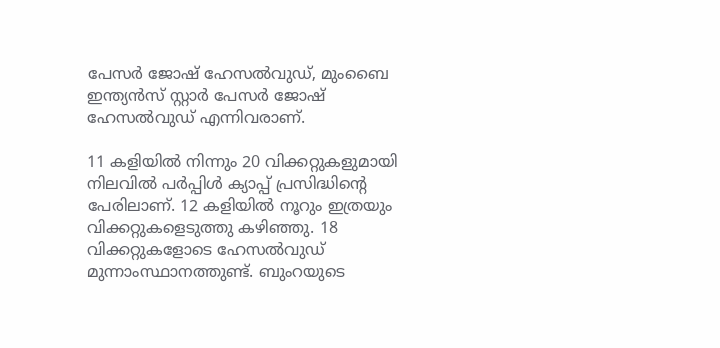പേസര്‍ ജോഷ് ഹേസല്‍വുഡ്, മുംബൈ ഇന്ത്യന്‍സ് സ്റ്റാര്‍ പേസര്‍ ജോഷ് ഹേസല്‍വുഡ് എന്നിവരാണ്.

11 കളിയില്‍ നിന്നും 20 വിക്കറ്റുകളുമായി നിലവില്‍ പര്‍പ്പിള്‍ ക്യാപ്പ് പ്രസിദ്ധിന്റെ പേരിലാണ്. 12 കളിയില്‍ നൂറും ഇത്രയും വിക്കറ്റുകളെടുത്തു കഴിഞ്ഞു. 18 വിക്കറ്റുകളോടെ ഹേസല്‍വുഡ് മുന്നാംസ്ഥാനത്തുണ്ട്. ബുംറയുടെ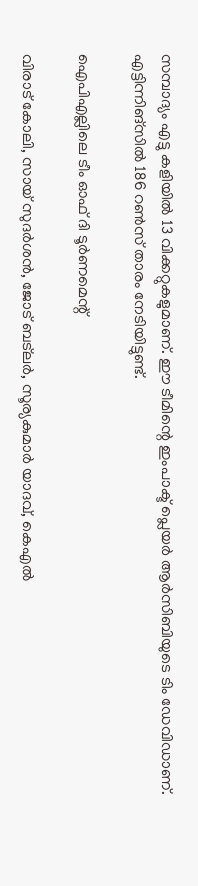സമ്പാദ്യം എട്ടു കളിയില്‍ 13 വിക്കറ്റുകളുമാണ്. ഈ ടീമിന്റെ ഇംപാക്ട് പ്ലെയര്‍ ആര്‍സിബിയുടെ ടിം ഡേവിഡാണ്. എട്ടിന്നിങ്‌സില്‍ 186 റണ്‍സ് താരം നേടിയിട്ടുണ്ട്.

ഐപിഎല്ലിലെ ടീം ഓഫ് ദി ടൂര്‍ണമെന്റ്

വിരാട് കോലി, സായ് സുദര്‍ശന്‍, ജോട് ബട്‌ലര്‍, സൂര്യകുമാര്‍ യാദവ്, കെഎല്‍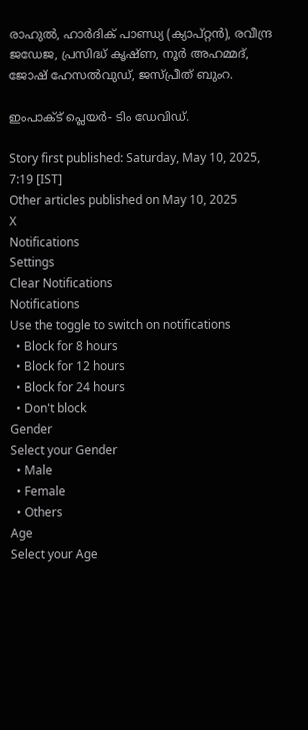രാഹുല്‍, ഹാര്‍ദിക് പാണ്ഡ്യ (ക്യാപ്റ്റന്‍), രവീന്ദ്ര ജഡേജ, പ്രസിദ്ധ് കൃഷ്ണ, നൂര്‍ അഹമ്മദ്, ജോഷ് ഹേസല്‍വുഡ്, ജസ്പ്രീത് ബുംറ.

ഇംപാക്ട് പ്ലെയര്‍- ടിം ഡേവിഡ്.

Story first published: Saturday, May 10, 2025, 7:19 [IST]
Other articles published on May 10, 2025
X
Notifications
Settings
Clear Notifications
Notifications
Use the toggle to switch on notifications
  • Block for 8 hours
  • Block for 12 hours
  • Block for 24 hours
  • Don't block
Gender
Select your Gender
  • Male
  • Female
  • Others
Age
Select your Age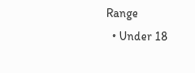Range
  • Under 18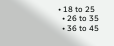• 18 to 25
  • 26 to 35
  • 36 to 45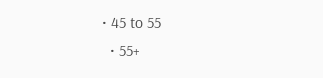• 45 to 55
  • 55+